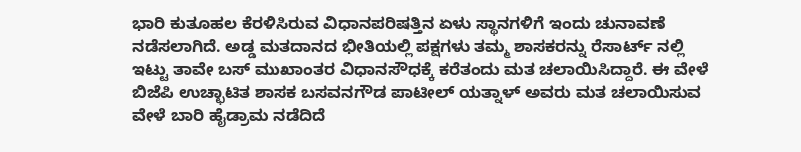ಭಾರಿ ಕುತೂಹಲ ಕೆರಳಿಸಿರುವ ವಿಧಾನಪರಿಷತ್ತಿನ ಏಳು ಸ್ಥಾನಗಳಿಗೆ ಇಂದು ಚುನಾವಣೆ ನಡೆಸಲಾಗಿದೆ. ಅಡ್ಡ ಮತದಾನದ ಭೀತಿಯಲ್ಲಿ ಪಕ್ಷಗಳು ತಮ್ಮ ಶಾಸಕರನ್ನು ರೆಸಾರ್ಟ್ ನಲ್ಲಿ ಇಟ್ಟು ತಾವೇ ಬಸ್ ಮುಖಾಂತರ ವಿಧಾನಸೌಧಕ್ಕೆ ಕರೆತಂದು ಮತ ಚಲಾಯಿಸಿದ್ದಾರೆ. ಈ ವೇಳೆ ಬಿಜೆಪಿ ಉಚ್ಛಾಟಿತ ಶಾಸಕ ಬಸವನಗೌಡ ಪಾಟೀಲ್ ಯತ್ನಾಳ್ ಅವರು ಮತ ಚಲಾಯಿಸುವ ವೇಳೆ ಬಾರಿ ಹೈಡ್ರಾಮ ನಡೆದಿದೆ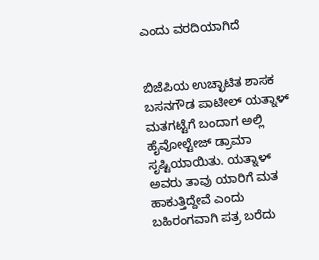ಎಂದು ವರದಿಯಾಗಿದೆ


ಬಿಜೆಪಿಯ ಉಚ್ಛಾಟಿತ ಶಾಸಕ ಬಸನಗೌಡ ಪಾಟೀಲ್ ಯತ್ನಾಳ್ ಮತಗಟ್ಟೆಗೆ ಬಂದಾಗ ಅಲ್ಲಿ ಹೈವೋಲ್ಟೇಜ್ ಡ್ರಾಮಾ ಸೃಷ್ಟಿಯಾಯಿತು. ಯತ್ನಾಳ್ ಅವರು ತಾವು ಯಾರಿಗೆ ಮತ ಹಾಕುತ್ತಿದ್ದೇವೆ ಎಂದು ಬಹಿರಂಗವಾಗಿ ಪತ್ರ ಬರೆದು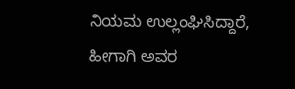ನಿಯಮ ಉಲ್ಲಂಘಿಸಿದ್ದಾರೆ, ಹೀಗಾಗಿ ಅವರ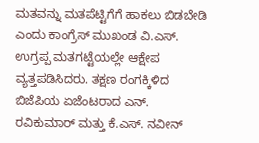ಮತವನ್ನು ಮತಪೆಟ್ಟಿಗೆಗೆ ಹಾಕಲು ಬಿಡಬೇಡಿ ಎಂದು ಕಾಂಗ್ರೆಸ್ ಮುಖಂಡ ವಿ.ಎಸ್. ಉಗ್ರಪ್ಪ ಮತಗಟ್ಟೆಯಲ್ಲೇ ಆಕ್ಷೇಪ ವ್ಯತ್ತಪಡಿಸಿದರು. ತಕ್ಷಣ ರಂಗಕ್ಕಿಳಿದ ಬಿಜೆಪಿಯ ಏಜೆಂಟರಾದ ಎನ್. ರವಿಕುಮಾರ್ ಮತ್ತು ಕೆ.ಎಸ್. ನವೀನ್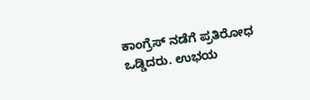ಕಾಂಗ್ರೆಸ್ ನಡೆಗೆ ಪ್ರತಿರೋಧ ಒಡ್ಡಿದರು. ಉಭಯ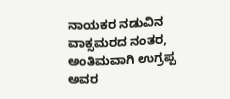ನಾಯಕರ ನಡುವಿನ ವಾಕ್ಸಮರದ ನಂತರ, ಅಂತಿಮವಾಗಿ ಉಗ್ರಪ್ಪ ಅವರ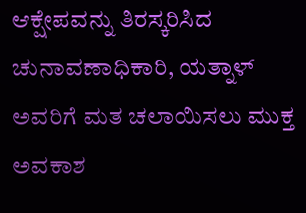ಆಕ್ಷೇಪವನ್ನು ತಿರಸ್ಕರಿಸಿದ ಚುನಾವಣಾಧಿಕಾರಿ, ಯತ್ನಾಳ್ ಅವರಿಗೆ ಮತ ಚಲಾಯಿಸಲು ಮುಕ್ತ ಅವಕಾಶ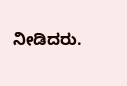ನೀಡಿದರು.